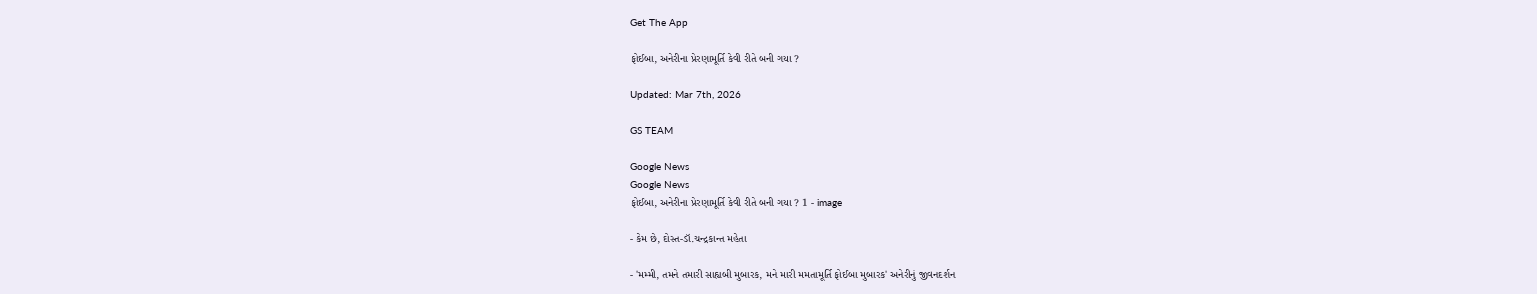Get The App

ફોઈબા, અનેરીના પ્રેરણામૂર્તિ કેવી રીતે બની ગયા ?

Updated: Mar 7th, 2026

GS TEAM

Google News
Google News
ફોઈબા, અનેરીના પ્રેરણામૂર્તિ કેવી રીતે બની ગયા ? 1 - image

- કેમ છે, દોસ્ત-ડૉ.ચન્દ્રકાન્ત મહેતા

- 'મમ્મી, તમને તમારી સાહ્યબી મુબારક, મને મારી મમતામૂર્તિ ફોઈબા મુબારક' અનેરીનું જીવનદર્શન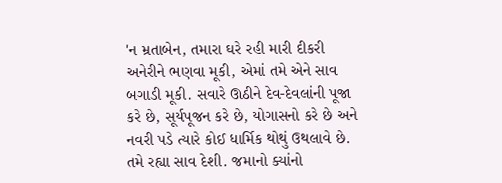'ન મ્રતાબેન, તમારા ઘરે રહી મારી દીકરી અનેરીને ભણવા મૂકી, એમાં તમે એને સાવ બગાડી મૂકી. સવારે ઊઠીને દેવ-દેવલાંની પૂજા કરે છે, સૂર્યપૂજન કરે છે, યોગાસનો કરે છે અને નવરી પડે ત્યારે કોઈ ધાર્મિક થોથું ઉથલાવે છે. તમે રહ્યા સાવ દેશી. જમાનો ક્યાંનો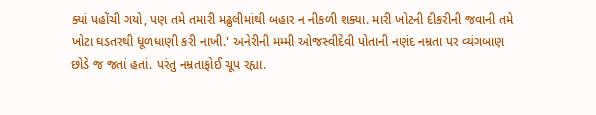ક્યાં પહોંચી ગયો, પણ તમે તમારી મઢુલીમાંથી બહાર ન નીકળી શક્યા. મારી ખોટની દીકરીની જવાની તમે ખોટા ઘડતરથી ધૂળધાણી કરી નાખી.' અનેરીની મમ્મી ઓજસ્વીદેવી પોતાની નણંદ નમ્રતા પર વ્યંગબાણ છોડે જ જતાં હતાં. પરંતુ નમ્રતાફોઈ ચૂપ રહ્યા.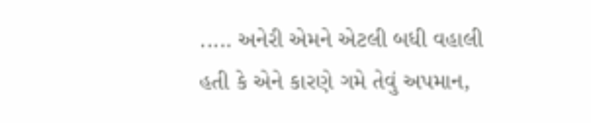..... અનેરી એમને એટલી બધી વહાલી હતી કે એને કારણે ગમે તેવું અપમાન,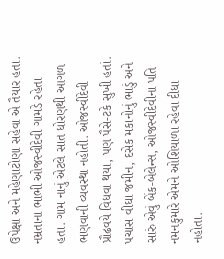ઉપેક્ષા અને મહેણાટોણા સહેવા એ તૈયાર હતા. નમ્રતાના ભાભી ઓજસ્વીદેવી ગામડે રહેતા હતા. ગામ નાનું એટલે સાત ધોરણથી આગળ ભણવાની વ્યવસ્થા નહોતી. ઓજસ્વીદેવી પ્રૌઢવયે વિધવા થયા, પણ પૈસે-ટકે સુખી હતાં. પચાસ વીઘા જમીન, દસેક મકાનોનું ભાડું અને સારું એવું બેંક-બેલેન્સ, ઓજસ્વીદેવીના પતિ નમનકુમારે એમને ઓશિયાળા રહેવા દીધા નહોતા.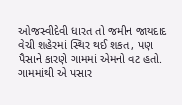ઓજસ્વીદેવી ધારત તો જમીન જાયદાદ વેચી શહેરમાં સ્થિર થઈ શકત, પણ પૈસાને કારણે ગામમાં એમનો વટ હતો. ગામમાંથી એ પસાર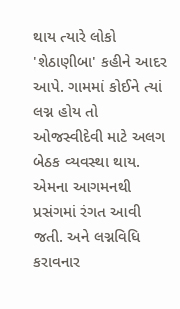થાય ત્યારે લોકો 'શેઠાણીબા' કહીને આદર આપે. ગામમાં કોઈને ત્યાં લગ્ન હોય તો ઓજસ્વીદેવી માટે અલગ બેઠક વ્યવસ્થા થાય. એમના આગમનથી પ્રસંગમાં રંગત આવી જતી. અને લગ્નવિધિ કરાવનાર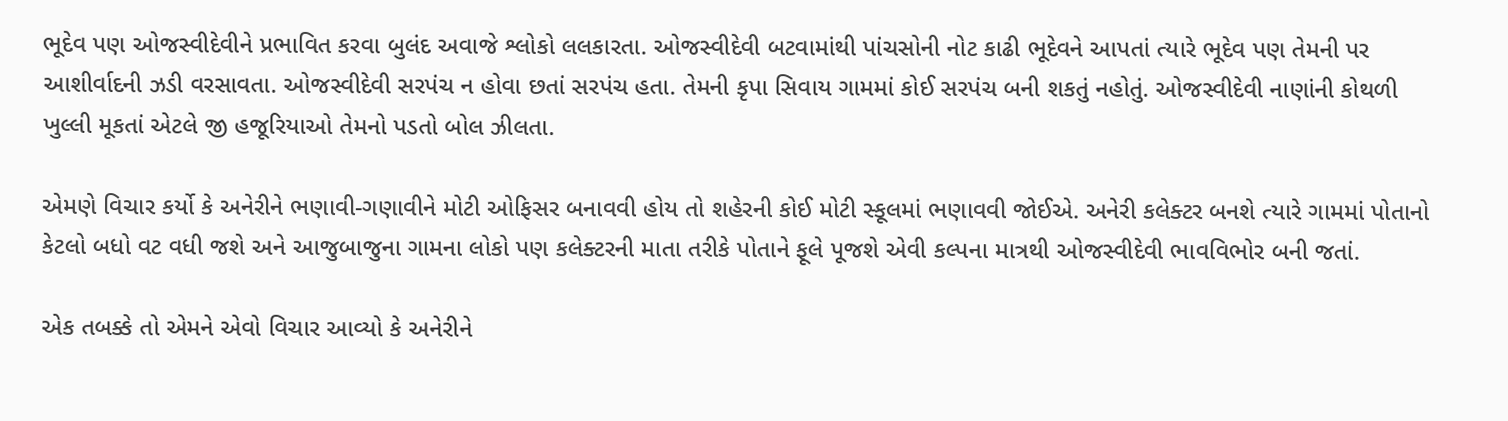ભૂદેવ પણ ઓજસ્વીદેવીને પ્રભાવિત કરવા બુલંદ અવાજે શ્લોકો લલકારતા. ઓજસ્વીદેવી બટવામાંથી પાંચસોની નોટ કાઢી ભૂદેવને આપતાં ત્યારે ભૂદેવ પણ તેમની પર આશીર્વાદની ઝડી વરસાવતા. ઓજસ્વીદેવી સરપંચ ન હોવા છતાં સરપંચ હતા. તેમની કૃપા સિવાય ગામમાં કોઈ સરપંચ બની શકતું નહોતું. ઓજસ્વીદેવી નાણાંની કોથળી ખુલ્લી મૂકતાં એટલે જી હજૂરિયાઓ તેમનો પડતો બોલ ઝીલતા.

એમણે વિચાર કર્યો કે અનેરીને ભણાવી-ગણાવીને મોટી ઓફિસર બનાવવી હોય તો શહેરની કોઈ મોટી સ્કૂલમાં ભણાવવી જોઈએ. અનેરી કલેક્ટર બનશે ત્યારે ગામમાં પોતાનો કેટલો બધો વટ વધી જશે અને આજુબાજુના ગામના લોકો પણ કલેક્ટરની માતા તરીકે પોતાને ફૂલે પૂજશે એવી કલ્પના માત્રથી ઓજસ્વીદેવી ભાવવિભોર બની જતાં.

એક તબક્કે તો એમને એવો વિચાર આવ્યો કે અનેરીને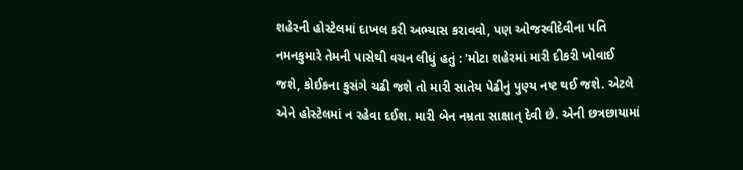શહેરની હોસ્ટેલમાં દાખલ કરી અભ્યાસ કરાવવો, પણ ઓજસ્વીદેવીના પતિ નમનકુમારે તેમની પાસેથી વચન લીધું હતું : 'મોટા શહેરમાં મારી દીકરી ખોવાઈ જશે, કોઈકના કુસંગે ચઢી જશે તો મારી સાતેય પેઢીનું પુણ્ય નષ્ટ થઈ જશે. એટલે એને હોસ્ટેલમાં ન રહેવા દઈશ. મારી બેન નમ્રતા સાક્ષાત્ દેવી છે. એની છત્રછાયામાં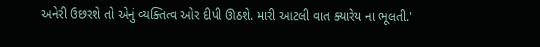અનેરી ઉછરશે તો એનું વ્યક્તિત્વ ઓર દીપી ઊઠશે. મારી આટલી વાત ક્યારેય ના ભૂલતી.'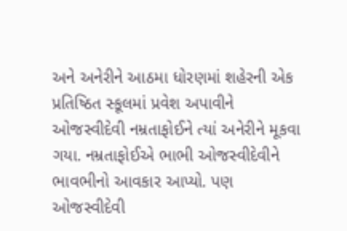અને અનેરીને આઠમા ધોરણમાં શહેરની એક પ્રતિષ્ઠિત સ્કૂલમાં પ્રવેશ અપાવીને ઓજસ્વીદેવી નમ્રતાફોઈને ત્યાં અનેરીને મૂકવા ગયા. નમ્રતાફોઈએ ભાભી ઓજસ્વીદેવીને ભાવભીનો આવકાર આપ્યો. પણ ઓજસ્વીદેવી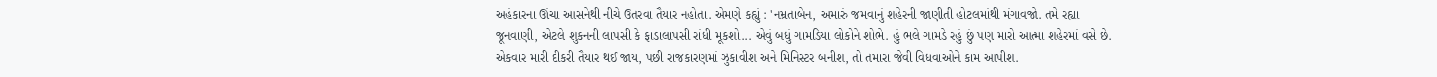અહંકારના ઊંચા આસનેથી નીચે ઉતરવા તૈયાર નહોતા. એમણે કહ્યું : 'નમ્રતાબેન, અમારું જમવાનું શહેરની જાણીતી હોટલમાંથી મંગાવજો. તમે રહ્યા જૂનવાણી, એટલે શુકનની લાપસી કે ફાડાલાપસી રાંધી મૂકશો... એવું બધું ગામડિયા લોકોને શોભે. હું ભલે ગામડે રહું છું પણ મારો આત્મા શહેરમાં વસે છે. એકવાર મારી દીકરી તૈયાર થઈ જાય, પછી રાજકારણમાં ઝુકાવીશ અને મિનિસ્ટર બનીશ, તો તમારા જેવી વિધવાઓને કામ આપીશ.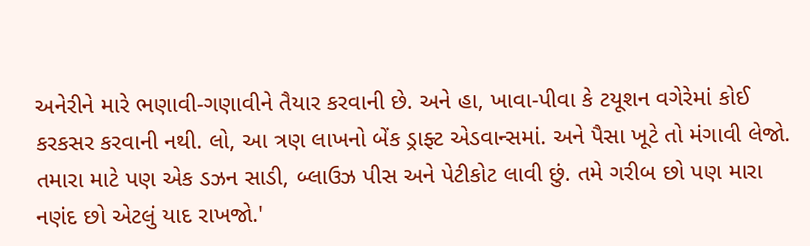અનેરીને મારે ભણાવી-ગણાવીને તૈયાર કરવાની છે. અને હા, ખાવા-પીવા કે ટયૂશન વગેરેમાં કોઈ કરકસર કરવાની નથી. લો, આ ત્રણ લાખનો બેંક ડ્રાફ્ટ એડવાન્સમાં. અને પૈસા ખૂટે તો મંગાવી લેજો. તમારા માટે પણ એક ડઝન સાડી, બ્લાઉઝ પીસ અને પેટીકોટ લાવી છું. તમે ગરીબ છો પણ મારા નણંદ છો એટલું યાદ રાખજો.'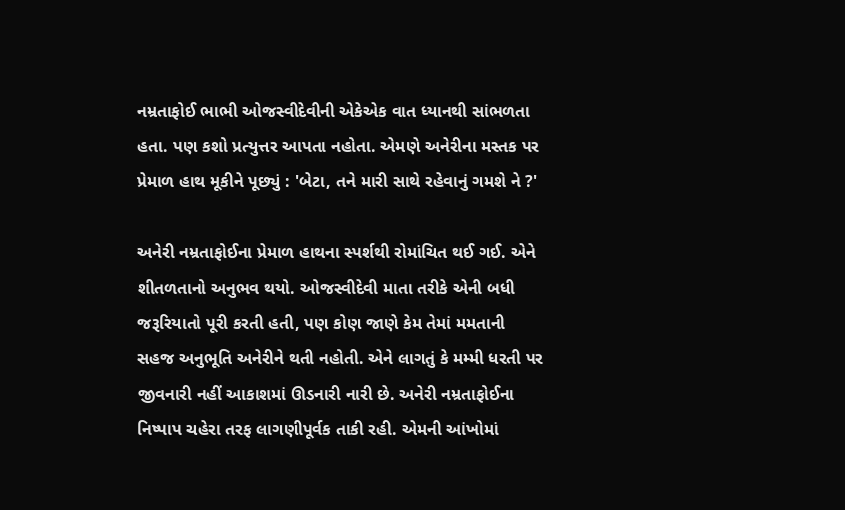નમ્રતાફોઈ ભાભી ઓજસ્વીદેવીની એકેએક વાત ધ્યાનથી સાંભળતા હતા. પણ કશો પ્રત્યુત્તર આપતા નહોતા. એમણે અનેરીના મસ્તક પર પ્રેમાળ હાથ મૂકીને પૂછ્યું : 'બેટા, તને મારી સાથે રહેવાનું ગમશે ને ?'

અનેરી નમ્રતાફોઈના પ્રેમાળ હાથના સ્પર્શથી રોમાંચિત થઈ ગઈ. એને શીતળતાનો અનુભવ થયો. ઓજસ્વીદેવી માતા તરીકે એની બધી જરૂરિયાતો પૂરી કરતી હતી, પણ કોણ જાણે કેમ તેમાં મમતાની સહજ અનુભૂતિ અનેરીને થતી નહોતી. એને લાગતું કે મમ્મી ધરતી પર જીવનારી નહીં આકાશમાં ઊડનારી નારી છે. અનેરી નમ્રતાફોઈના નિષ્પાપ ચહેરા તરફ લાગણીપૂર્વક તાકી રહી. એમની આંખોમાં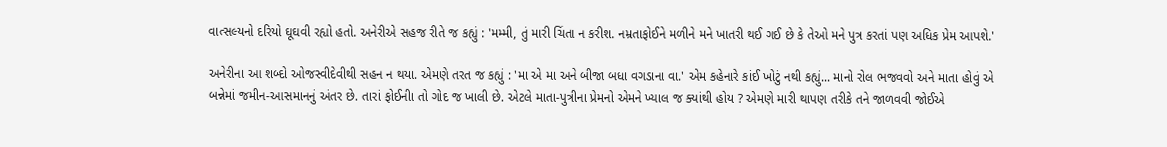વાત્સલ્યનો દરિયો ઘૂઘવી રહ્યો હતો. અનેરીએ સહજ રીતે જ કહ્યું : 'મમ્મી, તું મારી ચિંતા ન કરીશ. નમ્રતાફોઈને મળીને મને ખાતરી થઈ ગઈ છે કે તેઓ મને પુત્ર કરતાં પણ અધિક પ્રેમ આપશે.'

અનેરીના આ શબ્દો ઓજસ્વીદેવીથી સહન ન થયા. એમણે તરત જ કહ્યું : 'મા એ મા અને બીજા બધા વગડાના વા.' એમ કહેનારે કાંઈ ખોટું નથી કહ્યું... માનો રોલ ભજવવો અને માતા હોવું એ બન્નેમાં જમીન-આસમાનનું અંતર છે. તારાં ફોઈનીા તો ગોદ જ ખાલી છે. એટલે માતા-પુત્રીના પ્રેમનો એમને ખ્યાલ જ ક્યાંથી હોય ? એમણે મારી થાપણ તરીકે તને જાળવવી જોઈએ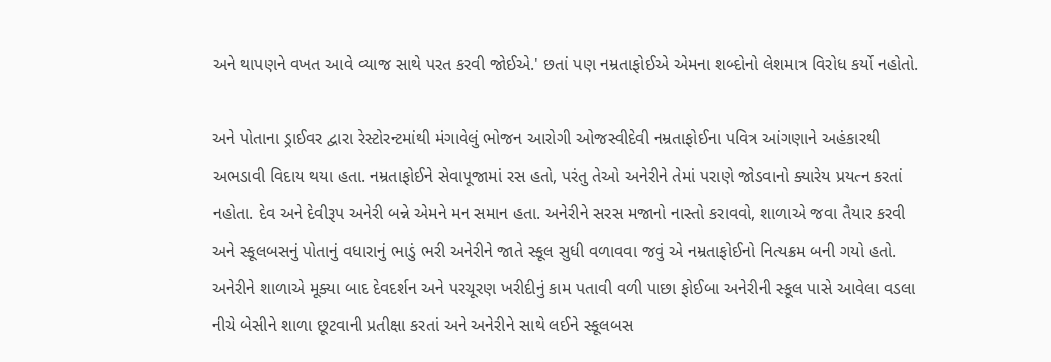અને થાપણને વખત આવે વ્યાજ સાથે પરત કરવી જોઈએ.' છતાં પણ નમ્રતાફોઈએ એમના શબ્દોનો લેશમાત્ર વિરોધ કર્યો નહોતો.

અને પોતાના ડ્રાઈવર દ્વારા રેસ્ટોરન્ટમાંથી મંગાવેલું ભોજન આરોગી ઓજસ્વીદેવી નમ્રતાફોઈના પવિત્ર આંગણાને અહંકારથી અભડાવી વિદાય થયા હતા. નમ્રતાફોઈને સેવાપૂજામાં રસ હતો, પરંતુ તેઓ અનેરીને તેમાં પરાણે જોડવાનો ક્યારેય પ્રયત્ન કરતાં નહોતા. દેવ અને દેવીરૂપ અનેરી બન્ને એમને મન સમાન હતા. અનેરીને સરસ મજાનો નાસ્તો કરાવવો, શાળાએ જવા તૈયાર કરવી અને સ્કૂલબસનું પોતાનું વધારાનું ભાડું ભરી અનેરીને જાતે સ્કૂલ સુધી વળાવવા જવું એ નમ્રતાફોઈનો નિત્યક્રમ બની ગયો હતો. અનેરીને શાળાએ મૂક્યા બાદ દેવદર્શન અને પરચૂરણ ખરીદીનું કામ પતાવી વળી પાછા ફોઈબા અનેરીની સ્કૂલ પાસે આવેલા વડલા નીચે બેસીને શાળા છૂટવાની પ્રતીક્ષા કરતાં અને અનેરીને સાથે લઈને સ્કૂલબસ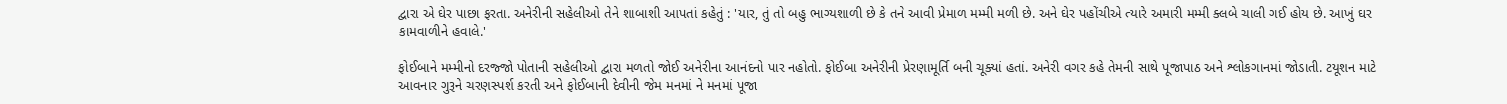દ્વારા એ ઘેર પાછા ફરતા. અનેરીની સહેલીઓ તેને શાબાશી આપતાં કહેતું : 'યાર, તું તો બહુ ભાગ્યશાળી છે કે તને આવી પ્રેમાળ મમ્મી મળી છે. અને ઘેર પહોંચીએ ત્યારે અમારી મમ્મી ક્લબે ચાલી ગઈ હોય છે. આખું ઘર કામવાળીને હવાલે.'

ફોઈબાને મમ્મીનો દરજ્જો પોતાની સહેલીઓ દ્વારા મળતો જોઈ અનેરીના આનંદનો પાર નહોતો. ફોઈબા અનેરીની પ્રેરણામૂર્તિ બની ચૂક્યાં હતાં. અનેરી વગર કહે તેમની સાથે પૂજાપાઠ અને શ્લોકગાનમાં જોડાતી. ટયૂશન માટે આવનાર ગુરૂને ચરણસ્પર્શ કરતી અને ફોઈબાની દેવીની જેમ મનમાં ને મનમાં પૂજા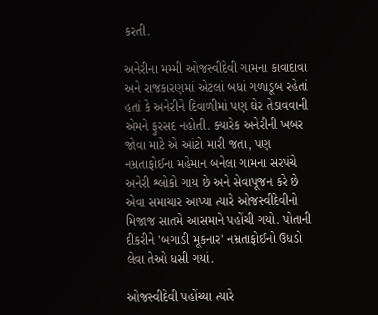કરતી.

અનેરીના મમ્મી ઓજસ્વીદેવી ગામના કાવાદાવા અને રાજકારણમાં એટલાં બધાં ગળાડૂબ રહેતાં હતાં કે અનેરીને દિવાળીમાં પણ ઘેર તેડાવવાની એમને ફુરસદ નહોતી. ક્યારેક અનેરીની ખબર જોવા માટે એ આંટો મારી જતા, પણ નમ્રતાફોઈના મહેમાન બનેલા ગામના સરપંચે અનેરી શ્લોકો ગાય છે અને સેવાપૂજન કરે છે એવા સમાચાર આપ્યા ત્યારે ઓજસ્વીદેવીનો મિજાજ સાતમે આસમાને પહોંચી ગયો. પોતાની દીકરીને 'બગાડી મૂકનાર' નમ્રતાફોઈનો ઉધડો લેવા તેઓ ધસી ગયાં.

ઓજસ્વીદેવી પહોંચ્યા ત્યારે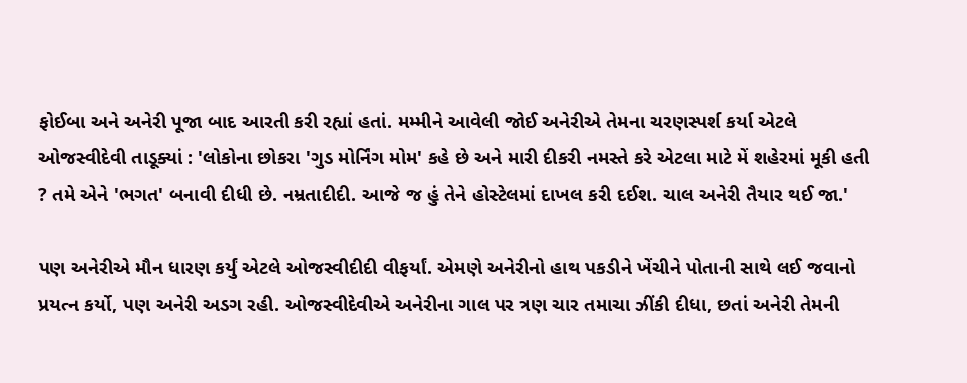ફોઈબા અને અનેરી પૂજા બાદ આરતી કરી રહ્યાં હતાં. મમ્મીને આવેલી જોઈ અનેરીએ તેમના ચરણસ્પર્શ કર્યા એટલે ઓજસ્વીદેવી તાડૂક્યાં : 'લોકોના છોકરા 'ગુડ મોર્નિંગ મોમ' કહે છે અને મારી દીકરી નમસ્તે કરે એટલા માટે મેં શહેરમાં મૂકી હતી ? તમે એને 'ભગત' બનાવી દીધી છે. નમ્રતાદીદી. આજે જ હું તેને હોસ્ટેલમાં દાખલ કરી દઈશ. ચાલ અનેરી તૈયાર થઈ જા.'

પણ અનેરીએ મૌન ધારણ કર્યું એટલે ઓજસ્વીદીદી વીફર્યાં. એમણે અનેરીનો હાથ પકડીને ખેંચીને પોતાની સાથે લઈ જવાનો પ્રયત્ન કર્યો, પણ અનેરી અડગ રહી. ઓજસ્વીદેવીએ અનેરીના ગાલ પર ત્રણ ચાર તમાચા ઝીંકી દીધા, છતાં અનેરી તેમની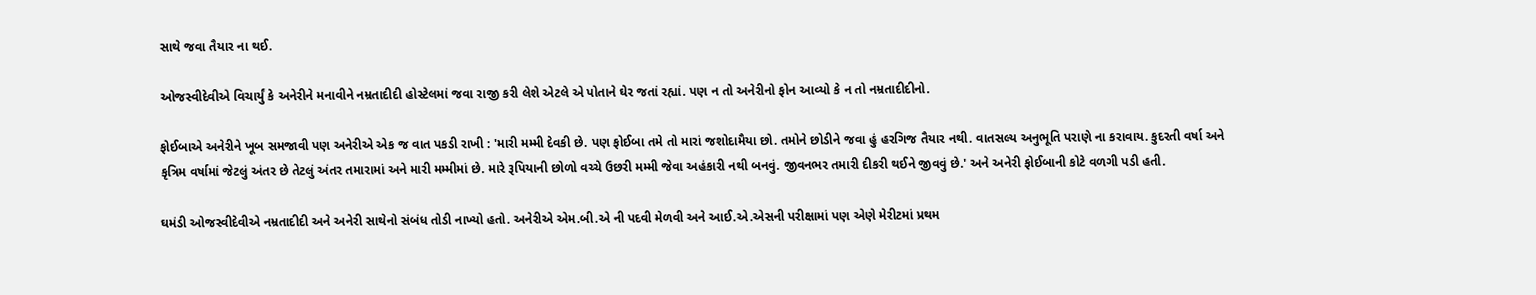સાથે જવા તૈયાર ના થઈ.

ઓજસ્વીદેવીએ વિચાર્યું કે અનેરીને મનાવીને નમ્રતાદીદી હોસ્ટેલમાં જવા રાજી કરી લેશે એટલે એ પોતાને ઘેર જતાં રહ્યાં. પણ ન તો અનેરીનો ફોન આવ્યો કે ન તો નમ્રતાદીદીનો.

ફોઈબાએ અનેરીને ખૂબ સમજાવી પણ અનેરીએ એક જ વાત પકડી રાખી : 'મારી મમ્મી દેવકી છે. પણ ફોઈબા તમે તો મારાં જશોદામૈયા છો. તમોને છોડીને જવા હું હરગિજ તૈયાર નથી. વાતસલ્ય અનુભૂતિ પરાણે ના કરાવાય. કુદરતી વર્ષા અને કૃત્રિમ વર્ષામાં જેટલું અંતર છે તેટલું અંતર તમારામાં અને મારી મમ્મીમાં છે. મારે રૂપિયાની છોળો વચ્ચે ઉછરી મમ્મી જેવા અહંકારી નથી બનવું. જીવનભર તમારી દીકરી થઈને જીવવું છે.' અને અનેરી ફોઈબાની કોટે વળગી પડી હતી.

ઘમંડી ઓજસ્વીદેવીએ નમ્રતાદીદી અને અનેરી સાથેનો સંબંધ તોડી નાખ્યો હતો. અનેરીએ એમ.બી.એ ની પદવી મેળવી અને આઈ.એ.એસની પરીક્ષામાં પણ એણે મેરીટમાં પ્રથમ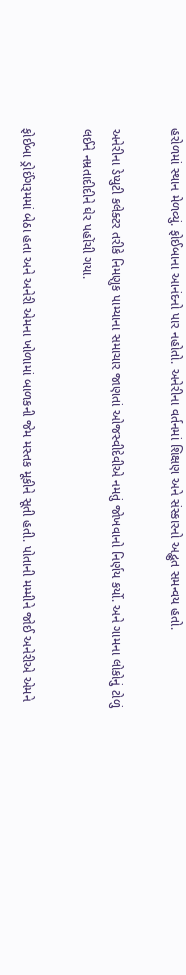હરોળમાં સ્થાન મેળવ્યું. ફોઈબાના આનંદનો પાર નહોતો. અનેરીના વર્તનમાં શિક્ષણ અને સંસ્કારનો અદ્ભુત સમન્વય હતો.

અનેરીના ડેપ્યુટી કલેક્ટર તરીકે નિમણુક પામ્યાના સમાચાર જાણતાં ઓજસ્વીદેવીએ નમતું જોખવાનો નિર્ણય કર્યો. અને ગામના લોકોનું ટોળું લઈને નમ્રતાદીદીને ઘેર પહોંચી ગયા.

ફોઈબા ડ્રોઈંગરૂમમાં બેઠા હતા અને અનેરી એમના ખોળામાં બાળકની જેમ મસ્તક મૂકીને સૂતી હતી. પોતાની મમ્મીને જોઈ અનેરીએ એમને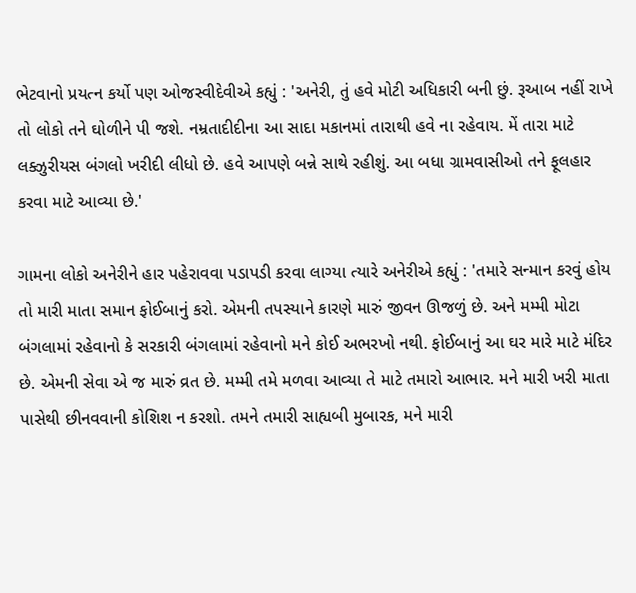ભેટવાનો પ્રયત્ન કર્યો પણ ઓજસ્વીદેવીએ કહ્યું : 'અનેરી, તું હવે મોટી અધિકારી બની છું. રૂઆબ નહીં રાખે તો લોકો તને ઘોળીને પી જશે. નમ્રતાદીદીના આ સાદા મકાનમાં તારાથી હવે ના રહેવાય. મેં તારા માટે લક્ઝુરીયસ બંગલો ખરીદી લીધો છે. હવે આપણે બન્ને સાથે રહીશું. આ બધા ગ્રામવાસીઓ તને ફૂલહાર કરવા માટે આવ્યા છે.'

ગામના લોકો અનેરીને હાર પહેરાવવા પડાપડી કરવા લાગ્યા ત્યારે અનેરીએ કહ્યું : 'તમારે સન્માન કરવું હોય તો મારી માતા સમાન ફોઈબાનું કરો. એમની તપસ્યાને કારણે મારું જીવન ઊજળું છે. અને મમ્મી મોટા બંગલામાં રહેવાનો કે સરકારી બંગલામાં રહેવાનો મને કોઈ અભરખો નથી. ફોઈબાનું આ ઘર મારે માટે મંદિર છે. એમની સેવા એ જ મારું વ્રત છે. મમ્મી તમે મળવા આવ્યા તે માટે તમારો આભાર. મને મારી ખરી માતા પાસેથી છીનવવાની કોશિશ ન કરશો. તમને તમારી સાહ્યબી મુબારક, મને મારી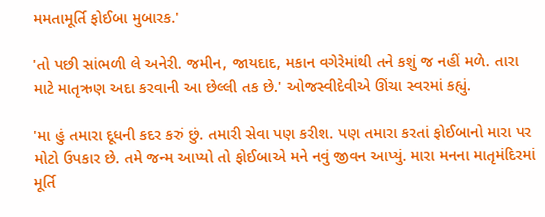મમતામૂર્તિ ફોઈબા મુબારક.'

'તો પછી સાંભળી લે અનેરી. જમીન, જાયદાદ, મકાન વગેરેમાંથી તને કશું જ નહીં મળે. તારા માટે માતૃઋણ અદા કરવાની આ છેલ્લી તક છે.' ઓજસ્વીદેવીએ ઊંચા સ્વરમાં કહ્યું.

'મા હું તમારા દૂધની કદર કરું છું. તમારી સેવા પણ કરીશ. પણ તમારા કરતાં ફોઈબાનો મારા પર મોટો ઉપકાર છે. તમે જન્મ આપ્યો તો ફોઈબાએ મને નવું જીવન આપ્યું. મારા મનના માતૃમંદિરમાં મૂર્તિ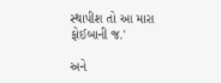સ્થાપીશ તો આ મારા ફોઈબાની જ.'

અને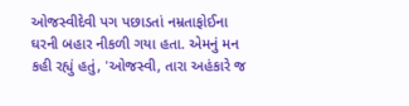ઓજસ્વીદેવી પગ પછાડતાં નમ્રતાફોઈના ઘરની બહાર નીકળી ગયા હતા. એમનું મન કહી રહ્યું હતું, 'ઓજસ્વી, તારા અહંકારે જ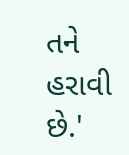તને હરાવી છે.'